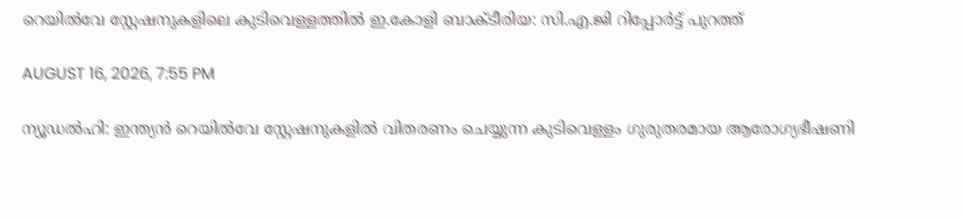റെയില്‍വേ സ്റ്റേഷനുകളിലെ കുടിവെള്ളത്തില്‍ ഇ.കോളി ബാക്ടീരിയ: സി.എ.ജി റിപ്പോര്‍ട്ട് പുറത്ത്

AUGUST 16, 2026, 7:55 PM

ന്യൂഡല്‍ഹി: ഇന്ത്യന്‍ റെയില്‍വേ സ്റ്റേഷനുകളില്‍ വിതരണം ചെയ്യുന്ന കുടിവെള്ളം ഗുരുതരമായ ആരോഗ്യഭീഷണി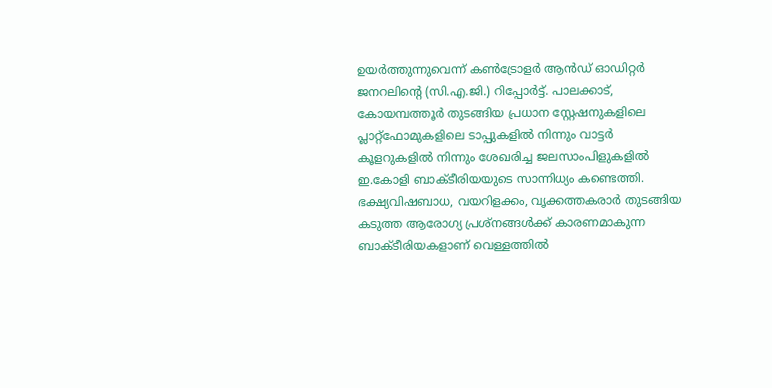ഉയര്‍ത്തുന്നുവെന്ന് കണ്‍ട്രോളര്‍ ആന്‍ഡ് ഓഡിറ്റര്‍ ജനറലിന്റെ (സി.എ.ജി.) റിപ്പോര്‍ട്ട്. പാലക്കാട്, കോയമ്പത്തൂര്‍ തുടങ്ങിയ പ്രധാന സ്റ്റേഷനുകളിലെ പ്ലാറ്റ്ഫോമുകളിലെ ടാപ്പുകളില്‍ നിന്നും വാട്ടര്‍ കൂളറുകളില്‍ നിന്നും ശേഖരിച്ച ജലസാംപിളുകളില്‍ ഇ.കോളി ബാക്ടീരിയയുടെ സാന്നിധ്യം കണ്ടെത്തി. ഭക്ഷ്യവിഷബാധ, വയറിളക്കം, വൃക്കത്തകരാര്‍ തുടങ്ങിയ കടുത്ത ആരോഗ്യ പ്രശ്‌നങ്ങള്‍ക്ക് കാരണമാകുന്ന ബാക്ടീരിയകളാണ് വെള്ളത്തില്‍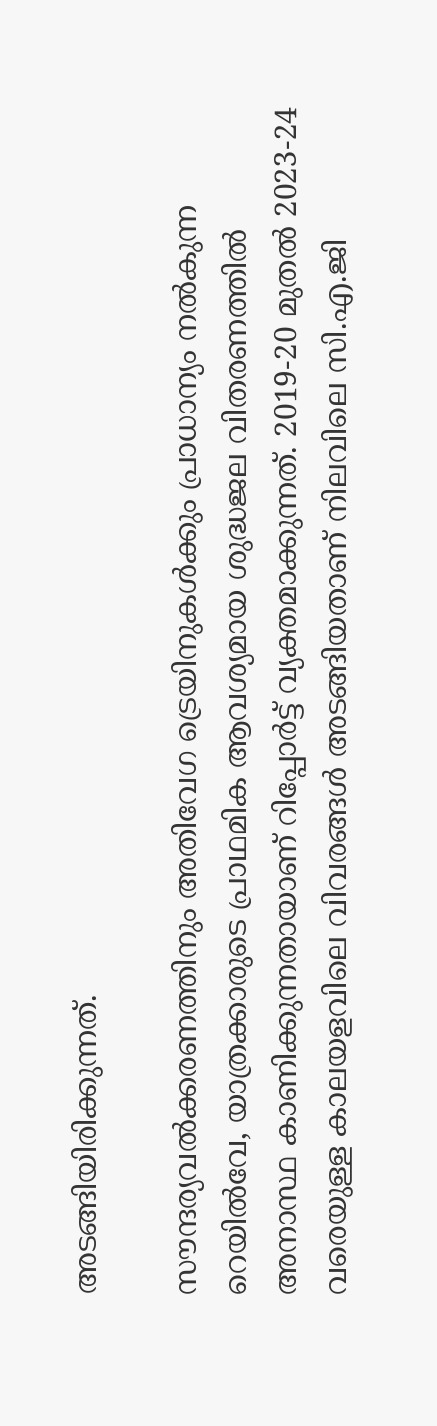അടങ്ങിയിരിക്കുന്നത്.

സൗന്ദര്യവല്‍ക്കരണത്തിനും അതിവേഗ ട്രെയിനുകള്‍ക്കും പ്രാധാന്യം നല്‍കുന്ന റെയില്‍വേ, യാത്രക്കാരുടെ പ്രാഥമിക ആവശ്യമായ ശുദ്ധജല വിതരണത്തില്‍ അനാസ്ഥ കാണിക്കുന്നതായാണ് റിപ്പോര്‍ട്ട് വ്യക്തമാക്കുന്നത്. 2019-20 മുതല്‍ 2023-24 വരെയുള്ള കാലയളവിലെ വിവരങ്ങള്‍ അടങ്ങിയതാണ് നിലവിലെ സി.എ.ജി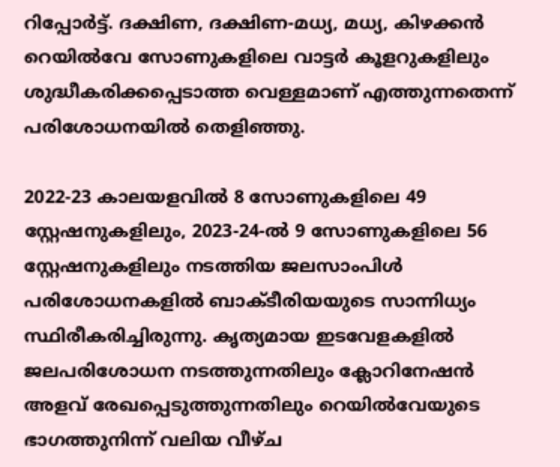റിപ്പോര്‍ട്ട്. ദക്ഷിണ, ദക്ഷിണ-മധ്യ, മധ്യ, കിഴക്കന്‍ റെയില്‍വേ സോണുകളിലെ വാട്ടര്‍ കൂളറുകളിലും ശുദ്ധീകരിക്കപ്പെടാത്ത വെള്ളമാണ് എത്തുന്നതെന്ന് പരിശോധനയില്‍ തെളിഞ്ഞു.

2022-23 കാലയളവില്‍ 8 സോണുകളിലെ 49 സ്റ്റേഷനുകളിലും, 2023-24-ല്‍ 9 സോണുകളിലെ 56 സ്റ്റേഷനുകളിലും നടത്തിയ ജലസാംപിള്‍ പരിശോധനകളില്‍ ബാക്ടീരിയയുടെ സാന്നിധ്യം സ്ഥിരീകരിച്ചിരുന്നു. കൃത്യമായ ഇടവേളകളില്‍ ജലപരിശോധന നടത്തുന്നതിലും ക്ലോറിനേഷന്‍ അളവ് രേഖപ്പെടുത്തുന്നതിലും റെയില്‍വേയുടെ ഭാഗത്തുനിന്ന് വലിയ വീഴ്ച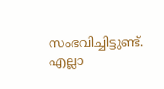സംഭവിച്ചിട്ടുണ്ട്. എല്ലാ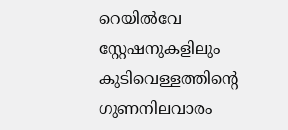റെയില്‍വേ സ്റ്റേഷനുകളിലും കുടിവെള്ളത്തിന്റെ ഗുണനിലവാരം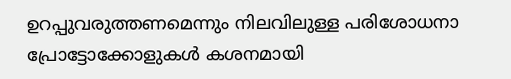ഉറപ്പുവരുത്തണമെന്നും നിലവിലുള്ള പരിശോധനാ പ്രോട്ടോക്കോളുകള്‍ കശനമായി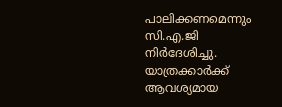പാലിക്കണമെന്നും സി.എ.ജി നിര്‍ദേശിച്ചു. യാത്രക്കാര്‍ക്ക് ആവശ്യമായ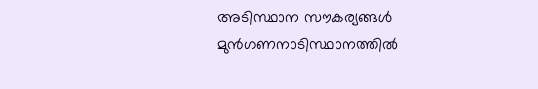അടിസ്ഥാന സൗകര്യങ്ങള്‍ മുന്‍ഗണനാടിസ്ഥാനത്തില്‍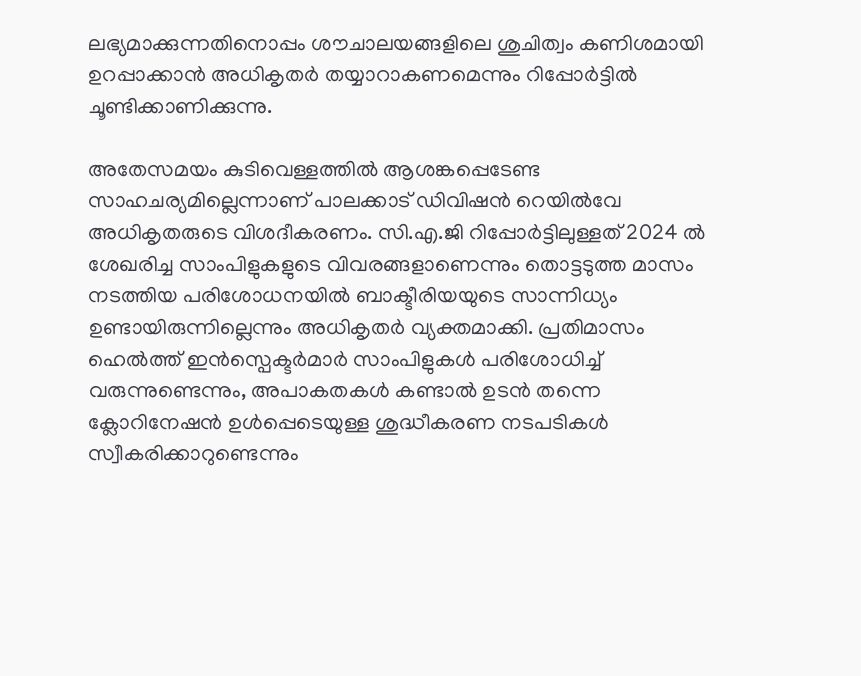ലഭ്യമാക്കുന്നതിനൊപ്പം ശൗചാലയങ്ങളിലെ ശുചിത്വം കണിശമായി ഉറപ്പാക്കാന്‍ അധികൃതര്‍ തയ്യാറാകണമെന്നും റിപ്പോര്‍ട്ടില്‍ ചൂണ്ടിക്കാണിക്കുന്നു.

അതേസമയം കുടിവെള്ളത്തില്‍ ആശങ്കപ്പെടേണ്ട സാഹചര്യമില്ലെന്നാണ് പാലക്കാട് ഡിവിഷന്‍ റെയില്‍വേ അധികൃതരുടെ വിശദീകരണം. സി.എ.ജി റിപ്പോര്‍ട്ടിലുള്ളത് 2024 ല്‍ ശേഖരിച്ച സാംപിളുകളുടെ വിവരങ്ങളാണെന്നും തൊട്ടടുത്ത മാസം നടത്തിയ പരിശോധനയില്‍ ബാക്ടീരിയയുടെ സാന്നിധ്യം ഉണ്ടായിരുന്നില്ലെന്നും അധികൃതര്‍ വ്യക്തമാക്കി. പ്രതിമാസം ഹെല്‍ത്ത് ഇന്‍സ്പെക്ടര്‍മാര്‍ സാംപിളുകള്‍ പരിശോധിച്ച് വരുന്നുണ്ടെന്നും, അപാകതകള്‍ കണ്ടാല്‍ ഉടന്‍ തന്നെ ക്ലോറിനേഷന്‍ ഉള്‍പ്പെടെയുള്ള ശുദ്ധീകരണ നടപടികള്‍ സ്വീകരിക്കാറുണ്ടെന്നും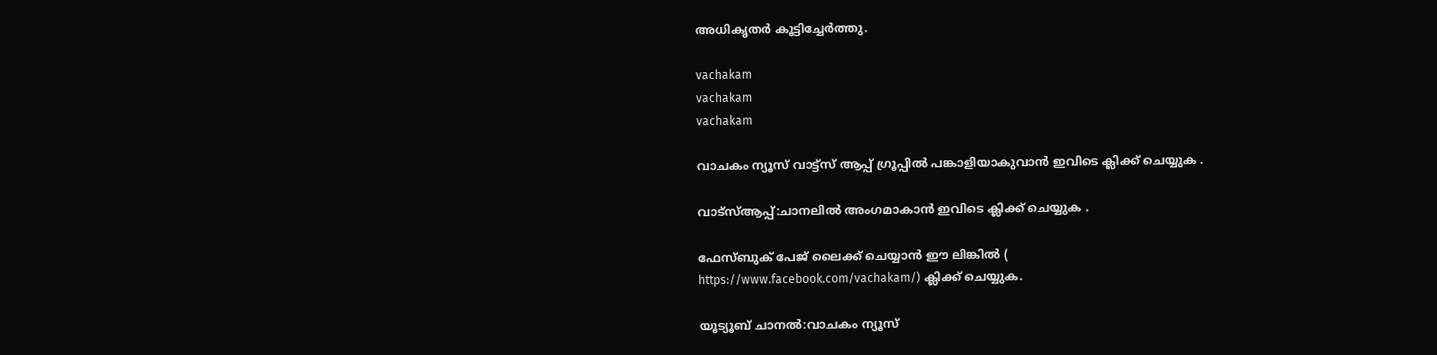അധികൃതര്‍ കൂട്ടിച്ചേര്‍ത്തു.

vachakam
vachakam
vachakam

വാചകം ന്യൂസ് വാട്ട്സ് ആപ്പ് ഗ്രൂപ്പിൽ പങ്കാളിയാകുവാൻ ഇവിടെ ക്ലിക്ക് ചെയ്യുക .

വാട്സ്ആപ്പ്:ചാനലിൽ അംഗമാകാൻ ഇവിടെ ക്ലിക്ക് ചെയ്യുക .

ഫേസ്ബുക് പേജ് ലൈക്ക് ചെയ്യാൻ ഈ ലിങ്കിൽ (
https://www.facebook.com/vachakam/) ക്ലിക്ക് ചെയ്യുക.

യൂട്യൂബ് ചാനൽ:വാചകം ന്യൂസ്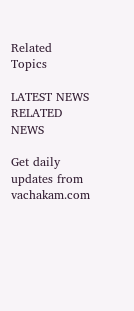Related Topics

LATEST NEWS
RELATED NEWS

Get daily updates from vachakam.com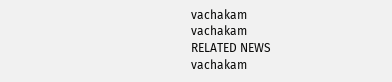vachakam
vachakam
RELATED NEWS
vachakam